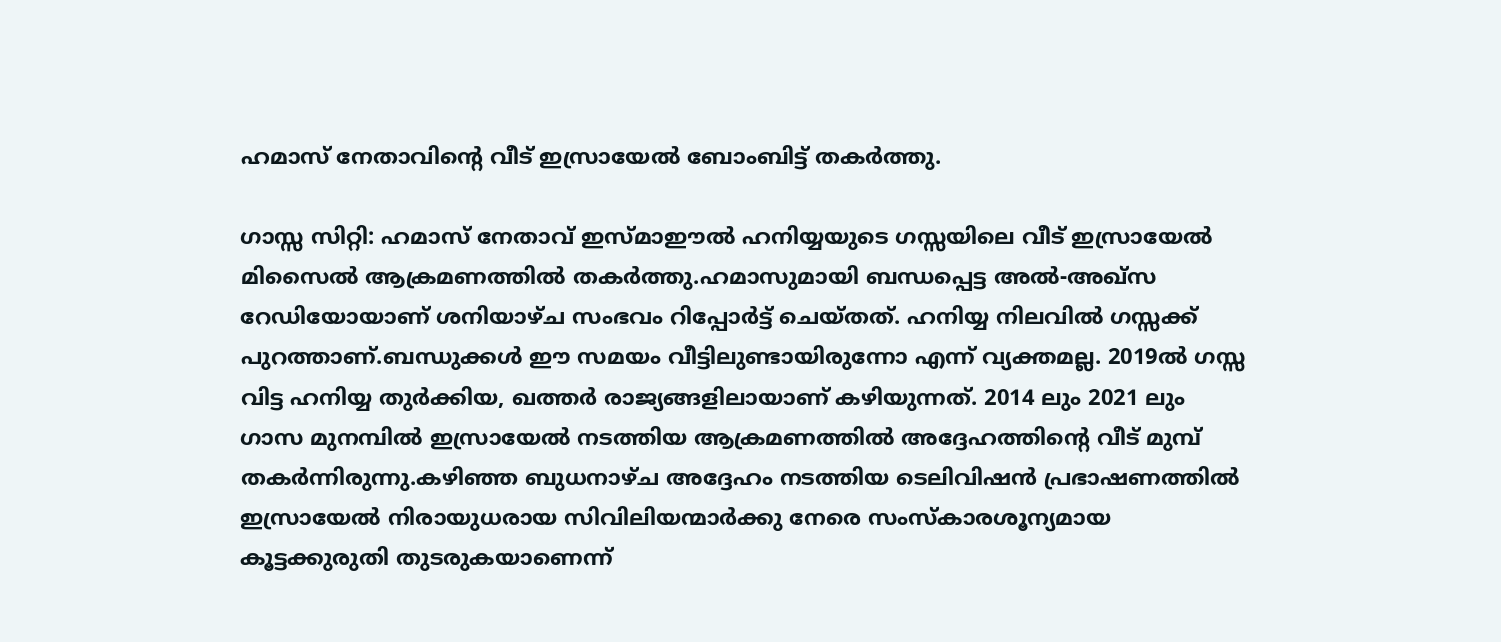ഹമാസ് നേതാവിന്റെ വീട് ഇസ്രായേൽ ബോംബിട്ട് തകർത്തു.

ഗാസ്സ സിറ്റി: ഹമാസ് നേതാവ് ഇസ്മാഈല്‍ ഹനിയ്യയുടെ ഗസ്സയിലെ വീട് ഇസ്രായേല്‍ മിസൈല്‍ ആക്രമണത്തില്‍ തകര്‍ത്തു.ഹമാസുമായി ബന്ധപ്പെട്ട അൽ-അഖ്സ റേഡിയോയാണ് ശനിയാഴ്ച സംഭവം റിപ്പോർട്ട് ചെയ്തത്. ഹനിയ്യ നിലവില്‍ ഗസ്സക്ക് പുറത്താണ്.ബന്ധുക്കള്‍ ഈ സമയം വീട്ടിലുണ്ടായിരുന്നോ എന്ന് വ്യക്തമല്ല. 2019ല്‍ ഗസ്സ വിട്ട ഹനിയ്യ തുര്‍ക്കിയ, ഖത്തര്‍ രാജ്യങ്ങളിലായാണ് കഴിയുന്നത്. 2014 ലും 2021 ലും ഗാസ മുനമ്പിൽ ഇസ്രായേൽ നടത്തിയ ആക്രമണത്തിൽ അദ്ദേഹത്തിന്റെ വീട് മുമ്പ് തകർന്നിരുന്നു.കഴിഞ്ഞ ബുധനാഴ്ച അദ്ദേഹം നടത്തിയ ടെലിവിഷൻ പ്രഭാഷണത്തില്‍ ഇസ്രായേല്‍ നിരായുധരായ സിവിലിയന്മാര്‍ക്കു നേരെ സംസ്കാരശൂന്യമായ കൂട്ടക്കുരുതി തുടരുകയാണെന്ന്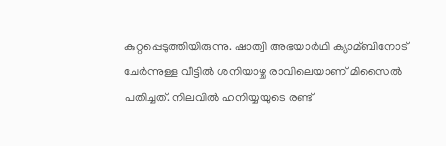കുറ്റപ്പെടുത്തിയിരുന്നു. ഷാത്വി അഭയാര്‍ഥി ക്യാമ്ബിനോട് ചേര്‍ന്നുള്ള വീട്ടില്‍ ശനിയാഴ്ച രാവിലെയാണ് മിസൈല്‍ പതിച്ചത്. നിലവില്‍ ഹനിയ്യയുടെ രണ്ട്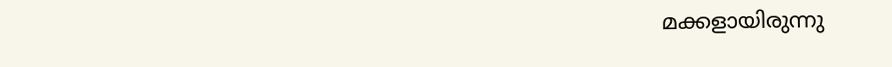മക്കളായിരുന്നു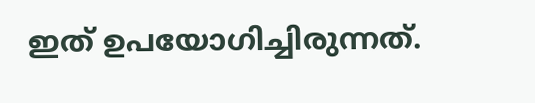ഇത് ഉപയോഗിച്ചിരുന്നത്.